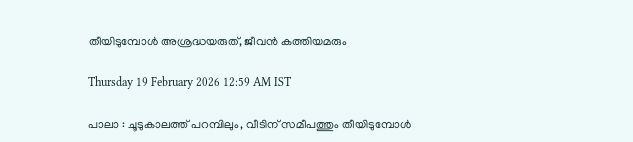തീയിടുമ്പോൾ അശ്രദ്ധയരുത്, ജീവൻ കത്തിയമരും

Thursday 19 February 2026 12:59 AM IST

പാലാ : ചൂടുകാലത്ത് പറമ്പിലും, വീടിന് സമീപത്തും തീയിടുമ്പോൾ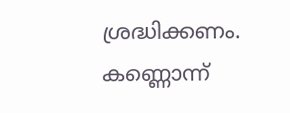ശ്രദ്ധിക്കണം. കണ്ണൊന്ന്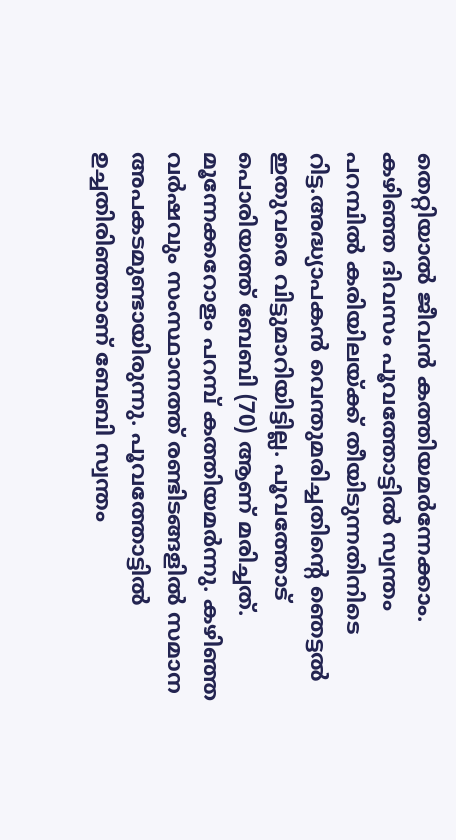തെറ്റിയാൽ ജീവൻ കത്തിയമർന്നേക്കാം. കഴിഞ്ഞ ദിവസം പൂവത്തോട്ടിൽ സ്വന്തം പറമ്പിൽ കരിയിലയ്ക്ക് തീയിടുന്നതിനിടെ റിട്ട.അദ്ധ്യാപകൻ വെന്തുമരിച്ചതിന്റെ ഞെട്ടൽ ഇതുവരെ വിട്ടുമാറിയിട്ടില്ല. പൂവത്തോട് പൊരിയത്ത് ബേബി (70) ആണ് മരിച്ചത്. മൂന്നേക്കറോളം പറമ്പ് കത്തിയമർന്നു. കഴിഞ്ഞ വർഷവും സംസ്ഥാനത്ത് രണ്ടിടങ്ങളിൽ സമാന അപകടമുണ്ടായിരുന്നു. പൂവത്തോട്ടിൽ ഉച്ചതിരിഞ്ഞാണ് ബേബി സ്വന്തം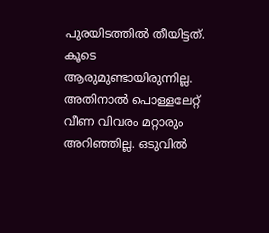പുരയിടത്തിൽ തീയിട്ടത്. കൂടെ ആരുമുണ്ടായിരുന്നില്ല. അതിനാൽ പൊള്ളലേറ്റ് വീണ വിവരം മറ്റാരും അറിഞ്ഞില്ല. ഒടുവിൽ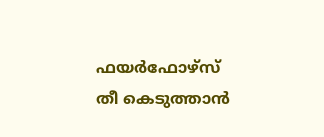ഫയർഫോഴ്‌സ് തീ കെടുത്താൻ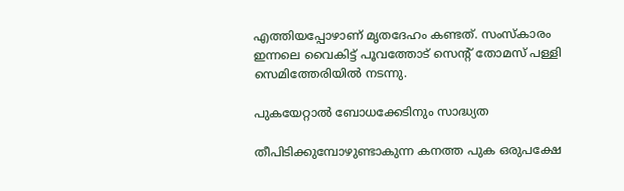എത്തിയപ്പോഴാണ് മൃതദേഹം കണ്ടത്. സംസ്‌കാരം ഇന്നലെ വൈകിട്ട് പൂവത്തോട് സെന്റ് തോമസ് പള്ളി സെമിത്തേരിയിൽ നടന്നു.

പുകയേറ്റാൽ ബോധക്കേടിനും സാദ്ധ്യത

തീപിടിക്കുമ്പോഴുണ്ടാകുന്ന കനത്ത പുക ഒരുപക്ഷേ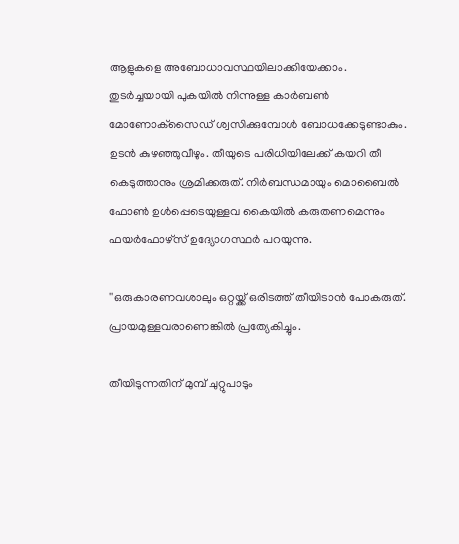ആളുകളെ അബോധാവസ്ഥയിലാക്കിയേക്കാം. തുടർച്ചയായി പുകയിൽ നിന്നുള്ള കാർബൺ മോണോക്‌സൈഡ് ശ്വസിക്കുമ്പോൾ ബോധക്കേടുണ്ടാകും. ഉടൻ കുഴഞ്ഞുവീഴും. തീയുടെ പരിധിയിലേക്ക് കയറി തീ കെടുത്താനും ശ്രമിക്കരുത്. നിർബന്ധമായും മൊബൈൽ ഫോൺ ഉൾപ്പെടെയുള്ളവ കൈയിൽ കരുതണമെന്നും ഫയർഫോഴ്സ് ഉദ്യോഗസ്ഥർ പറയുന്നു.

''ഒരുകാരണവശാലും ഒറ്റയ്ക്ക് ഒരിടത്ത് തീയിടാൻ പോകരുത്. പ്രായമുള്ളവരാണെങ്കിൽ പ്രത്യേകിച്ചും.

തീയിടുന്നതിന് മുമ്പ് ചുറ്റുപാടും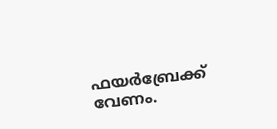ഫയർബ്രേക്ക് വേണം.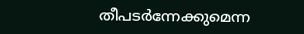തീപടർന്നേക്കുമെന്ന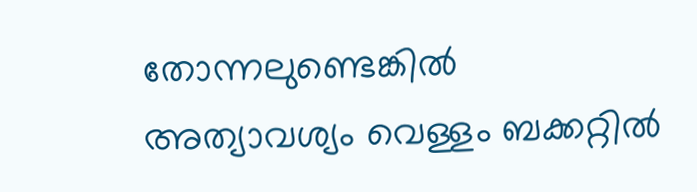തോന്നലുണ്ടെങ്കിൽ അത്യാവശ്യം വെള്ളം ബക്കറ്റിൽ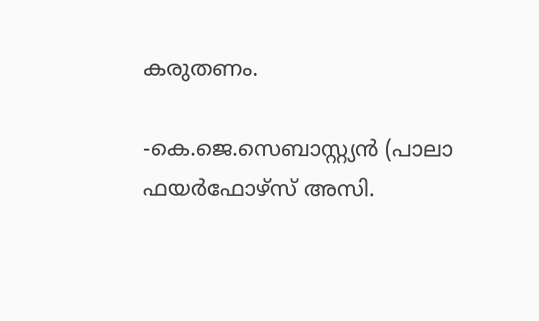കരുതണം.

-കെ.ജെ.സെബാസ്റ്റ്യൻ (പാലാ ഫയർഫോഴ്‌സ് അസി.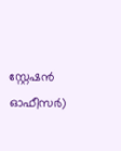സ്റ്റേഷൻ ഓഫീസർ)